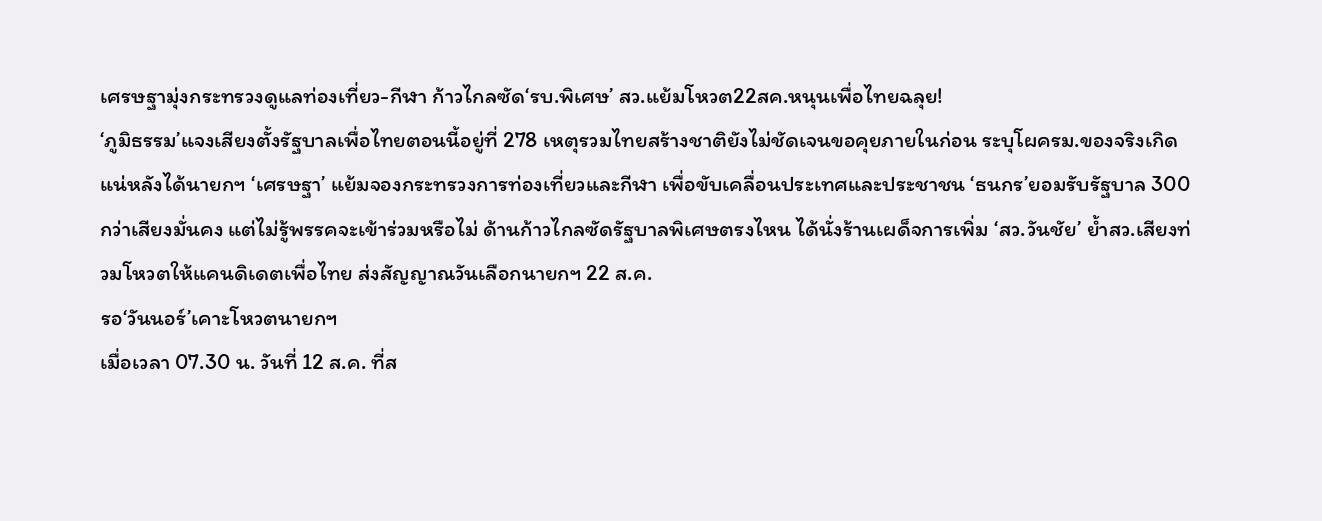เศรษฐามุ่งกระทรวงดูแลท่องเที่ยว-กีฬา ก้าวไกลซัด‘รบ.พิเศษ’ สว.แย้มโหวต22สค.หนุนเพื่อไทยฉลุย!
‘ภูมิธรรม’แจงเสียงตั้งรัฐบาลเพื่อไทยตอนนี้อยู่ที่ 278 เหตุรวมไทยสร้างชาติยังไม่ชัดเจนขอคุยภายในก่อน ระบุโผครม.ของจริงเกิดแน่หลังได้นายกฯ ‘เศรษฐา’ แย้มจองกระทรวงการท่องเที่ยวและกีฬา เพื่อขับเคลื่อนประเทศและประชาชน ‘ธนกร’ยอมรับรัฐบาล 300 กว่าเสียงมั่นคง แต่ไม่รู้พรรคจะเข้าร่วมหรือไม่ ด้านก้าวไกลซัดรัฐบาลพิเศษตรงไหน ได้นั่งร้านเผด็จการเพิ่ม ‘สว.วันชัย’ ย้ำสว.เสียงท่วมโหวตให้แคนดิเดตเพื่อไทย ส่งสัญญาณวันเลือกนายกฯ 22 ส.ค.
รอ‘วันนอร์’เคาะโหวตนายกฯ
เมื่อเวลา 07.30 น. วันที่ 12 ส.ค. ที่ส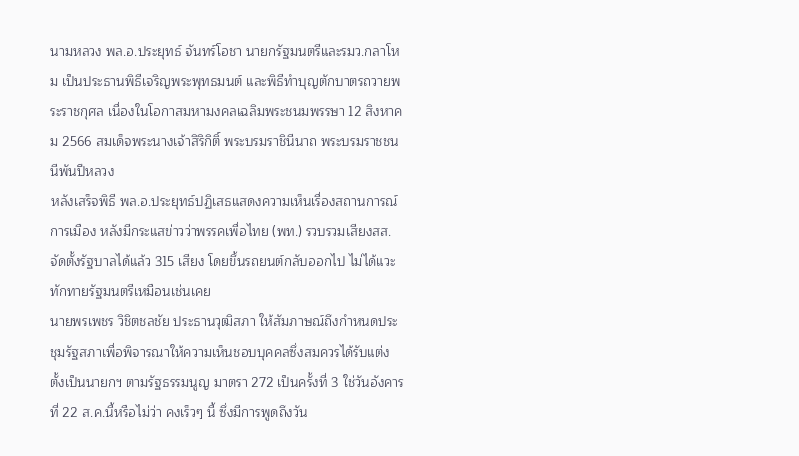นามหลวง พล.อ.ประยุทธ์ จันทร์โอชา นายกรัฐมนตรีและรมว.กลาโหม เป็นประธานพิธีเจริญพระพุทธมนต์ และพิธีทำบุญตักบาตรถวายพระราชกุศล เนื่องในโอกาสมหามงคลเฉลิมพระชนมพรรษา 12 สิงหาคม 2566 สมเด็จพระนางเจ้าสิริกิติ์ พระบรมราชินีนาถ พระบรมราชชนนีพันปีหลวง
หลังเสร็จพิธี พล.อ.ประยุทธ์ปฏิเสธแสดงความเห็นเรื่องสถานการณ์การเมือง หลังมีกระแสข่าวว่าพรรคเพื่อไทย (พท.) รวบรวมเสียงสส.จัดตั้งรัฐบาลได้แล้ว 315 เสียง โดยขึ้นรถยนต์กลับออกไป ไม่ได้แวะทักทายรัฐมนตรีเหมือนเช่นเคย
นายพรเพชร วิชิตชลชัย ประธานวุฒิสภา ให้สัมภาษณ์ถึงกำหนดประชุมรัฐสภาเพื่อพิจารณาให้ความเห็นชอบบุคคลซึ่งสมควรได้รับแต่งตั้งเป็นนายกฯ ตามรัฐธรรมนูญ มาตรา 272 เป็นครั้งที่ 3 ใช่วันอังคารที่ 22 ส.ค.นี้หรือไม่ว่า คงเร็วๆ นี้ ซึ่งมีการพูดถึงวัน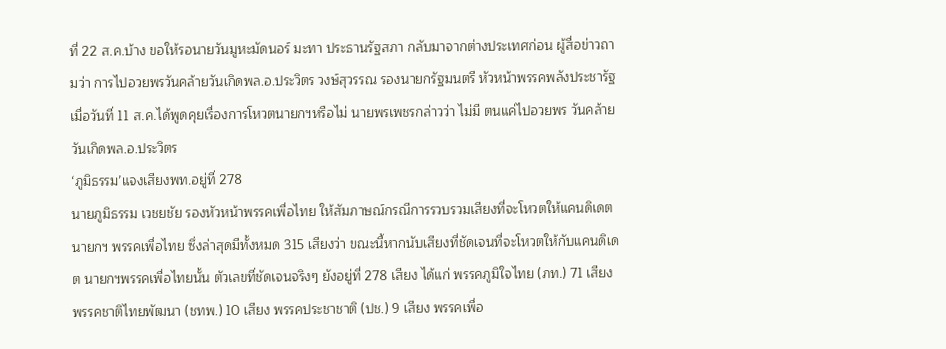ที่ 22 ส.ค.บ้าง ขอให้รอนายวันมูหะมัดนอร์ มะทา ประธานรัฐสภา กลับมาจากต่างประเทศก่อน ผู้สื่อข่าวถามว่า การไปอวยพรวันคล้ายวันเกิดพล.อ.ประวิตร วงษ์สุวรรณ รองนายกรัฐมนตรี หัวหน้าพรรคพลังประชารัฐ เมื่อวันที่ 11 ส.ค.ได้พูดคุยเรื่องการโหวตนายกฯหรือไม่ นายพรเพชรกล่าวว่า ไม่มี ตนแค่ไปอวยพร วันคล้ายวันเกิดพล.อ.ประวิตร
‘ภูมิธรรม’แจงเสียงพท.อยู่ที่ 278
นายภูมิธรรม เวชยชัย รองหัวหน้าพรรคเพื่อไทย ให้สัมภาษณ์กรณีการรวบรวมเสียงที่จะโหวตให้แคนดิเดตนายกฯ พรรคเพื่อไทย ซึ่งล่าสุดมีทั้งหมด 315 เสียงว่า ขณะนี้หากนับเสียงที่ชัดเจนที่จะโหวตให้กับแคนดิเดต นายกฯพรรคเพื่อไทยนั้น ตัวเลขที่ชัดเจนจริงๆ ยังอยู่ที่ 278 เสียง ได้แก่ พรรคภูมิใจไทย (ภท.) 71 เสียง พรรคชาติไทยพัฒนา (ชทพ.) 10 เสียง พรรคประชาชาติ (ปช.) 9 เสียง พรรคเพื่อ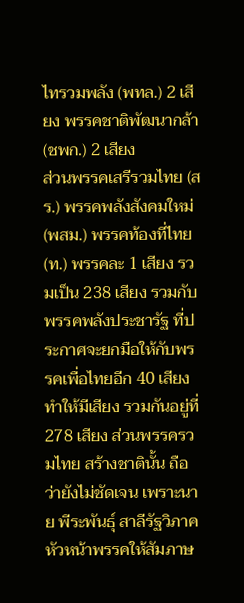ไทรวมพลัง (พทล.) 2 เสียง พรรคชาติพัฒนากล้า (ชพก.) 2 เสียง
ส่วนพรรคเสรีรวมไทย (สร.) พรรคพลังสังคมใหม่ (พสม.) พรรคท้องที่ไทย (ท.) พรรคละ 1 เสียง รวมเป็น 238 เสียง รวมกับพรรคพลังประชารัฐ ที่ประกาศจะยกมือให้กับพรรคเพื่อไทยอีก 40 เสียง ทำให้มีเสียง รวมกันอยู่ที่ 278 เสียง ส่วนพรรครวมไทย สร้างชาตินั้น ถือว่ายังไม่ชัดเจน เพราะนาย พีระพันธุ์ สาลีรัฐวิภาค หัวหน้าพรรคให้สัมภาษ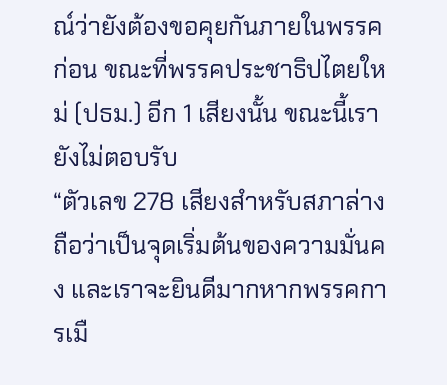ณ์ว่ายังต้องขอคุยกันภายในพรรคก่อน ขณะที่พรรคประชาธิปไตยใหม่ (ปธม.) อีก 1 เสียงนั้น ขณะนี้เรายังไม่ตอบรับ
“ตัวเลข 278 เสียงสำหรับสภาล่าง ถือว่าเป็นจุดเริ่มต้นของความมั่นคง และเราจะยินดีมากหากพรรคการเมื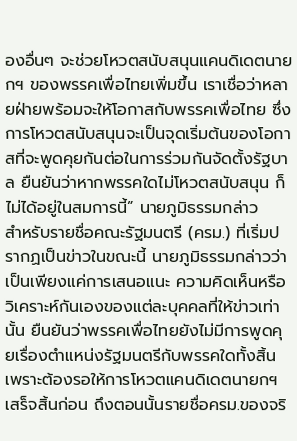องอื่นๆ จะช่วยโหวตสนับสนุนแคนดิเดตนายกฯ ของพรรคเพื่อไทยเพิ่มขึ้น เราเชื่อว่าหลายฝ่ายพร้อมจะให้โอกาสกับพรรคเพื่อไทย ซึ่งการโหวตสนับสนุนจะเป็นจุดเริ่มต้นของโอกาสที่จะพูดคุยกันต่อในการร่วมกันจัดตั้งรัฐบาล ยืนยันว่าหากพรรคใดไม่โหวตสนับสนุน ก็ไม่ได้อยู่ในสมการนี้” นายภูมิธรรมกล่าว
สำหรับรายชื่อคณะรัฐมนตรี (ครม.) ที่เริ่มปรากฏเป็นข่าวในขณะนี้ นายภูมิธรรมกล่าวว่า เป็นเพียงแค่การเสนอแนะ ความคิดเห็นหรือวิเคราะห์กันเองของแต่ละบุคคลที่ให้ข่าวเท่านั้น ยืนยันว่าพรรคเพื่อไทยยังไม่มีการพูดคุยเรื่องตำแหน่งรัฐมนตรีกับพรรคใดทั้งสิ้น เพราะต้องรอให้การโหวตแคนดิเดตนายกฯ เสร็จสิ้นก่อน ถึงตอนนั้นรายชื่อครม.ของจริ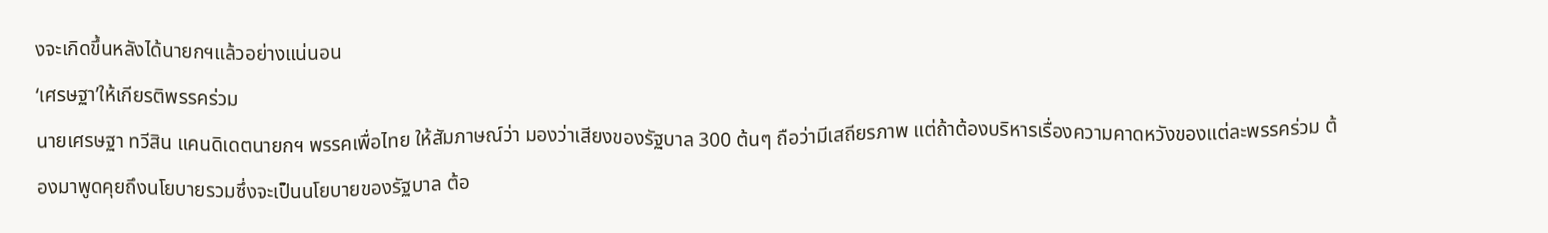งจะเกิดขึ้นหลังได้นายกฯแล้วอย่างแน่นอน
‘เศรษฐา’ให้เกียรติพรรคร่วม
นายเศรษฐา ทวีสิน แคนดิเดตนายกฯ พรรคเพื่อไทย ให้สัมภาษณ์ว่า มองว่าเสียงของรัฐบาล 300 ต้นๆ ถือว่ามีเสถียรภาพ แต่ถ้าต้องบริหารเรื่องความคาดหวังของแต่ละพรรคร่วม ต้องมาพูดคุยถึงนโยบายรวมซึ่งจะเป็นนโยบายของรัฐบาล ต้อ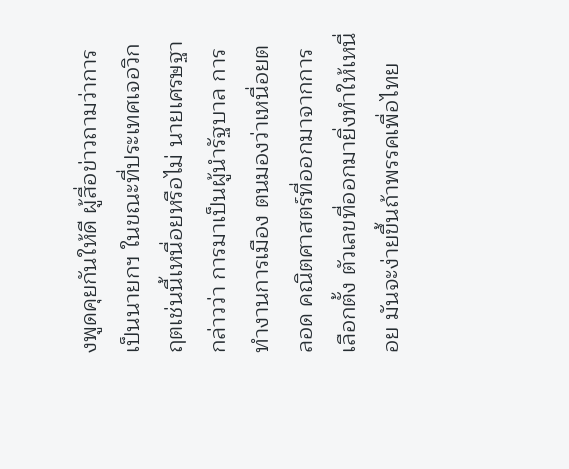งพูดคุยกันให้ดี ผู้สื่อข่าวถามว่าการเป็นนายกฯ ในขณะที่ประเทศเจอวิกฤตเช่นนี้เหนื่อยหรือไม่ นายเศรษฐากล่าวว่า การมาเป็นผู้นำรัฐบาล การทำงานการเมือง ตนมองว่าเหนื่อยตลอด คณิตศาสตร์ที่ออกมาจากการเลือกตั้ง ตัวเลขที่ออกมายิ่งทำให้เหนื่อย มันจะง่ายขึ้นถ้าพรรคเพื่อไทย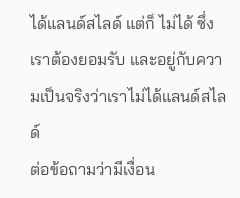ได้แลนด์สไลด์ แต่ก็ ไม่ได้ ซึ่งเราต้องยอมรับ และอยู่กับความเป็นจริงว่าเราไม่ได้แลนด์สไลด์
ต่อข้อถามว่ามีเงื่อน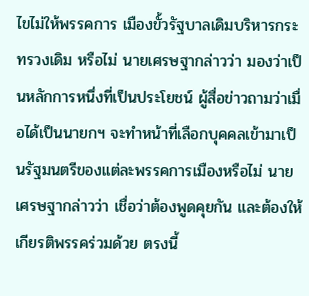ไขไม่ให้พรรคการ เมืองขั้วรัฐบาลเดิมบริหารกระทรวงเดิม หรือไม่ นายเศรษฐากล่าวว่า มองว่าเป็นหลักการหนึ่งที่เป็นประโยชน์ ผู้สื่อข่าวถามว่าเมื่อได้เป็นนายกฯ จะทำหน้าที่เลือกบุคคลเข้ามาเป็นรัฐมนตรีของแต่ละพรรคการเมืองหรือไม่ นายเศรษฐากล่าวว่า เชื่อว่าต้องพูดคุยกัน และต้องให้เกียรติพรรคร่วมด้วย ตรงนี้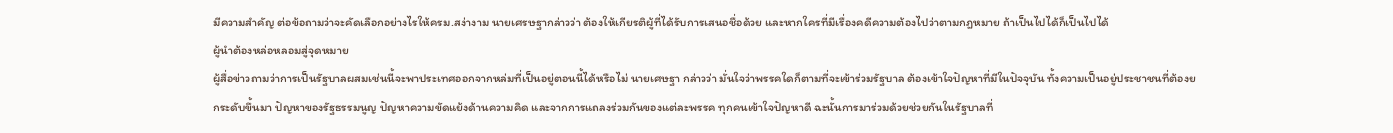มีความสำคัญ ต่อข้อถามว่าจะคัดเลือกอย่างไรให้ครม.สง่างาม นายเศรษฐากล่าวว่า ต้องให้เกียรติผู้ที่ได้รับการเสนอชื่อด้วย และหากใครที่มีเรื่องคดีความต้องไปว่าตามกฎหมาย ถ้าเป็นไปได้ก็เป็นไปได้
ผู้นำต้องหล่อหลอมสู่จุดหมาย
ผู้สื่อข่าวถามว่าการเป็นรัฐบาลผสมเช่นนี้จะพาประเทศออกจากหล่มที่เป็นอยู่ตอนนี้ได้หรือไม่ นายเศษฐา กล่าวว่า มั่นใจว่าพรรคใดก็ตามที่จะเข้าร่วมรัฐบาล ต้องเข้าใจปัญหาที่มีในปัจจุบัน ทั้งความเป็นอยู่ประชาชนที่ต้องยกระดับขึ้นมา ปัญหาของรัฐธรรมนูญ ปัญหาความขัดแย้งด้านความคิด และจากการแถลงร่วมกันของแต่ละพรรค ทุกคนเข้าใจปัญหาดี ฉะนั้นการมาร่วมด้วยช่วยกันในรัฐบาลที่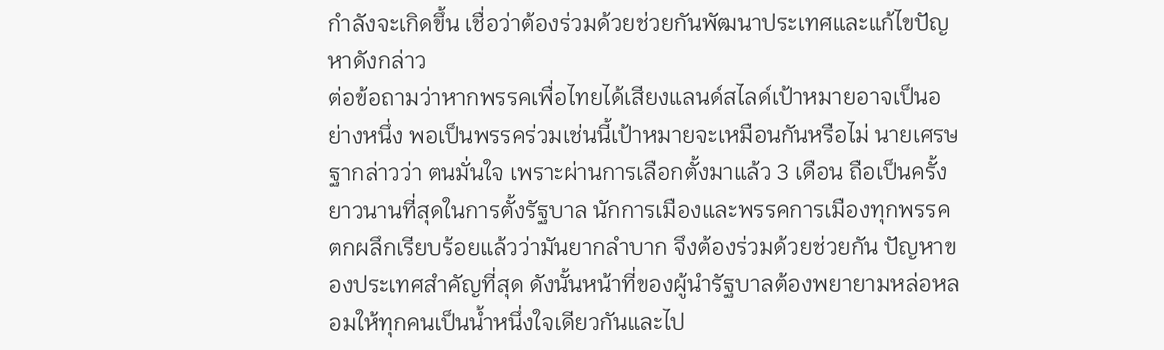กำลังจะเกิดขึ้น เชื่อว่าต้องร่วมด้วยช่วยกันพัฒนาประเทศและแก้ไขปัญหาดังกล่าว
ต่อข้อถามว่าหากพรรคเพื่อไทยได้เสียงแลนด์สไลด์เป้าหมายอาจเป็นอย่างหนึ่ง พอเป็นพรรคร่วมเช่นนี้เป้าหมายจะเหมือนกันหรือไม่ นายเศรษฐากล่าวว่า ตนมั่นใจ เพราะผ่านการเลือกตั้งมาแล้ว 3 เดือน ถือเป็นครั้งยาวนานที่สุดในการตั้งรัฐบาล นักการเมืองและพรรคการเมืองทุกพรรคตกผลึกเรียบร้อยแล้วว่ามันยากลำบาก จึงต้องร่วมด้วยช่วยกัน ปัญหาของประเทศสำคัญที่สุด ดังนั้นหน้าที่ของผู้นำรัฐบาลต้องพยายามหล่อหลอมให้ทุกคนเป็นน้ำหนึ่งใจเดียวกันและไป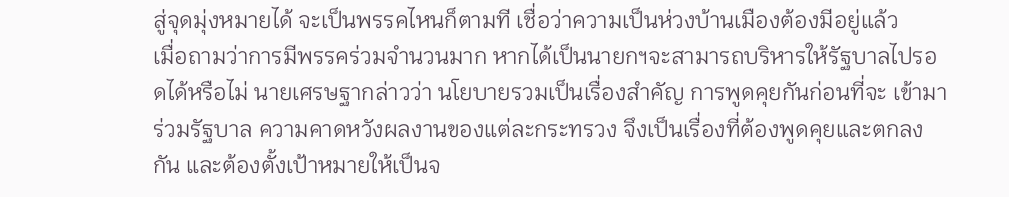สู่จุดมุ่งหมายได้ จะเป็นพรรคไหนก็ตามที เชื่อว่าความเป็นห่วงบ้านเมืองต้องมีอยู่แล้ว
เมื่อถามว่าการมีพรรคร่วมจำนวนมาก หากได้เป็นนายกฯจะสามารถบริหารให้รัฐบาลไปรอดได้หรือไม่ นายเศรษฐากล่าวว่า นโยบายรวมเป็นเรื่องสำคัญ การพูดคุยกันก่อนที่จะ เข้ามาร่วมรัฐบาล ความคาดหวังผลงานของแต่ละกระทรวง จึงเป็นเรื่องที่ต้องพูดคุยและตกลงกัน และต้องตั้งเป้าหมายให้เป็นจ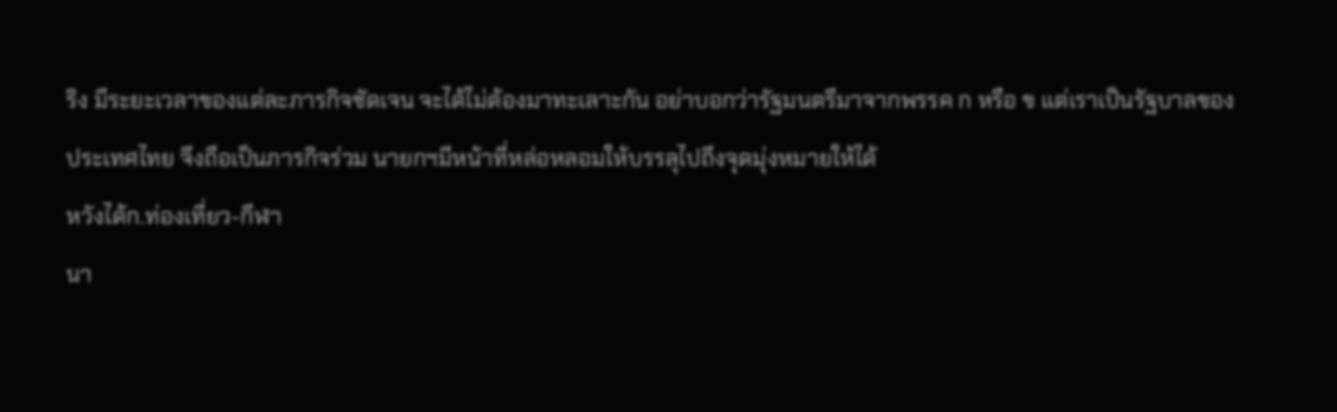ริง มีระยะเวลาของแต่ละภารกิจชัดเจน จะได้ไม่ต้องมาทะเลาะกัน อย่าบอกว่ารัฐมนตรีมาจากพรรค ก หรือ ข แต่เราเป็นรัฐบาลของประเทศไทย จึงถือเป็นภารกิจร่วม นายกฯมีหน้าที่หล่อหลอมให้บรรลุไปถึงจุดมุ่งหมายให้ได้
หวังได้ก.ท่องเที่ยว-กีฬา
นา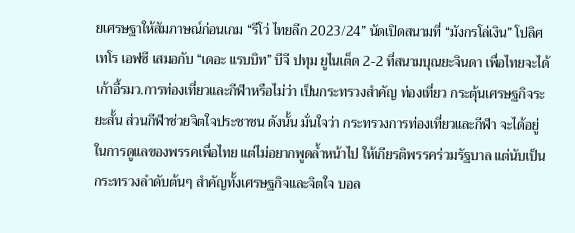ยเศรษฐาให้สัมภาษณ์ก่อนเกม “รีโว่ ไทยลีก 2023/24” นัดเปิดสนามที่ “มังกรโล่เงิน” โปลิศ เทโร เอฟซี เสมอกับ “เดอะ แรบบิท” บีจี ปทุม ยูไนเต็ด 2-2 ที่สนามบุณยะจินดา เพื่อไทยจะได้เก้าอี้รมว.การท่องเที่ยวและกีฬาหรือไม่ว่า เป็นกระทรวงสำคัญ ท่องเที่ยว กระตุ้นเศรษฐกิจระยะสั้น ส่วนกีฬาช่วยจิตใจประชาชน ดังนั้น มั่นใจว่า กระทรวงการท่องเที่ยวและกีฬา จะได้อยู่ในการดูแลของพรรคเพื่อไทย แต่ไม่อยากพูดล้ำหน้าไป ให้เกียรติพรรคร่วมรัฐบาล แต่นับเป็น กระทรวงลำดับต้นๆ สำคัญทั้งเศรษฐกิจและจิตใจ บอล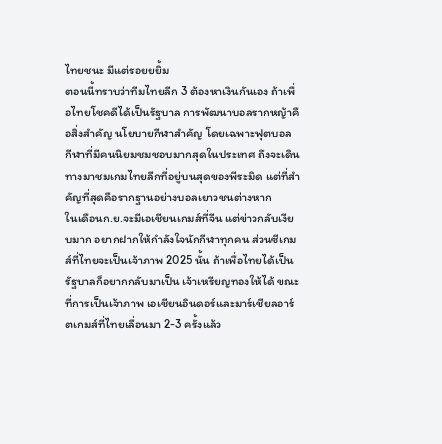ไทยชนะ มีแต่รอยยยิ้ม
ตอนนี้ทราบว่าทีมไทยลีก 3 ต้องหาเงินกันเอง ถ้าเพื่อไทยโชคดีได้เป็นรัฐบาล การพัฒนาบอลรากหญ้าคือสิ่งสำคัญ นโยบายกีฬาสำคัญ โดยเฉพาะฟุตบอล กีฬาที่มีคนนิยมชมชอบมากสุดในประเทศ ถึงจะเดินทางมาชมเกมไทยลีกที่อยู่บนสุดของพีระมิด แต่ที่สำคัญที่สุดคือรากฐานอย่างบอลเยาวชนต่างหาก
ในเดือนก.ย.จะมีเอเชียนเกมส์ที่จีน แต่ข่าวกลับเงียบมาก อยากฝากให้กำลังใจนักกีฬาทุกคน ส่วนซีเกมส์ที่ไทยจะเป็นเจ้าภาพ 2025 นั้น ถ้าเพื่อไทยได้เป็นรัฐบาลก็อยากกลับมาเป็น เจ้าเหรียญทองให้ได้ ขณะที่การเป็นเจ้าภาพ เอเชียนอินดอร์และมาร์เชียลอาร์ตเกมส์ที่ไทยเลื่อนมา 2-3 ครั้งแล้ว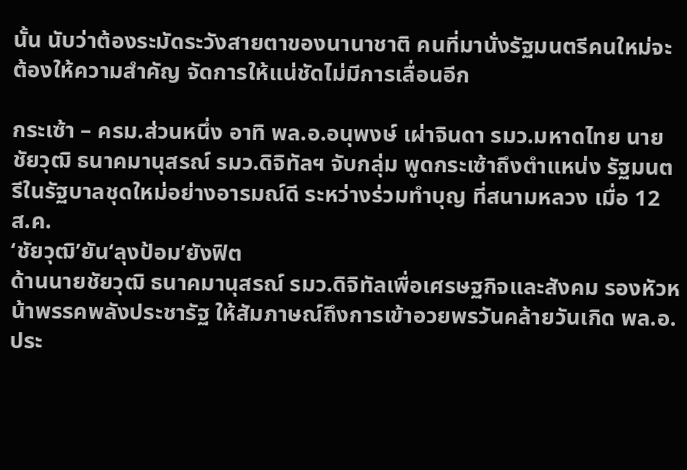นั้น นับว่าต้องระมัดระวังสายตาของนานาชาติ คนที่มานั่งรัฐมนตรีคนใหม่จะต้องให้ความสำคัญ จัดการให้แน่ชัดไม่มีการเลื่อนอีก

กระเซ้า – ครม.ส่วนหนึ่ง อาทิ พล.อ.อนุพงษ์ เผ่าจินดา รมว.มหาดไทย นายชัยวุฒิ ธนาคมานุสรณ์ รมว.ดิจิทัลฯ จับกลุ่ม พูดกระเซ้าถึงตำแหน่ง รัฐมนตรีในรัฐบาลชุดใหม่อย่างอารมณ์ดี ระหว่างร่วมทำบุญ ที่สนามหลวง เมื่อ 12 ส.ค.
‘ชัยวุฒิ’ยัน‘ลุงป้อม’ยังฟิต
ด้านนายชัยวุฒิ ธนาคมานุสรณ์ รมว.ดิจิทัลเพื่อเศรษฐกิจและสังคม รองหัวหน้าพรรคพลังประชารัฐ ให้สัมภาษณ์ถึงการเข้าอวยพรวันคล้ายวันเกิด พล.อ.ประ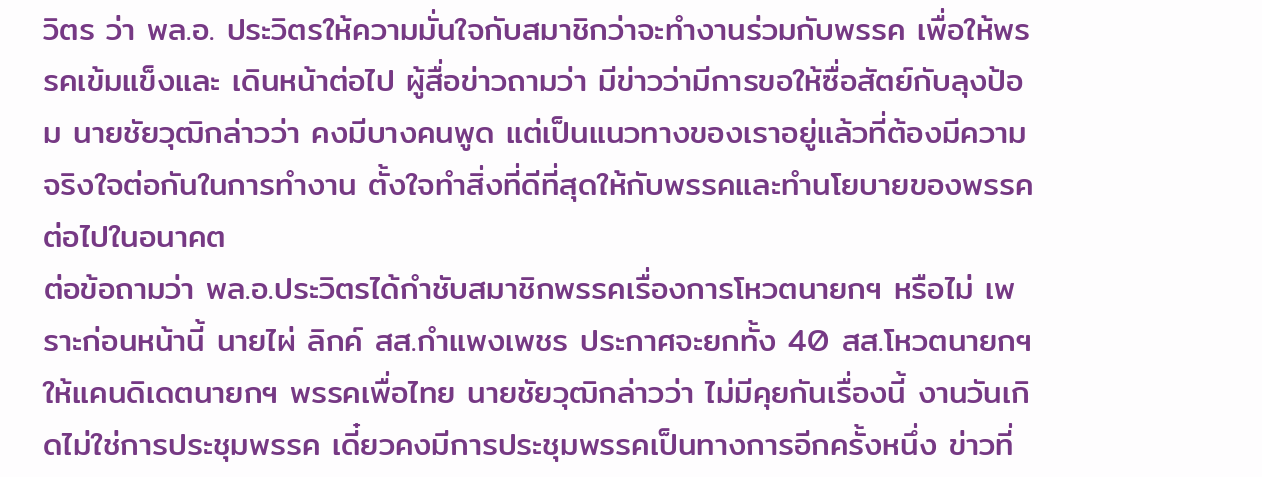วิตร ว่า พล.อ. ประวิตรให้ความมั่นใจกับสมาชิกว่าจะทำงานร่วมกับพรรค เพื่อให้พรรคเข้มแข็งและ เดินหน้าต่อไป ผู้สื่อข่าวถามว่า มีข่าวว่ามีการขอให้ซื่อสัตย์กับลุงป้อม นายชัยวุฒิกล่าวว่า คงมีบางคนพูด แต่เป็นแนวทางของเราอยู่แล้วที่ต้องมีความจริงใจต่อกันในการทำงาน ตั้งใจทำสิ่งที่ดีที่สุดให้กับพรรคและทำนโยบายของพรรคต่อไปในอนาคต
ต่อข้อถามว่า พล.อ.ประวิตรได้กำชับสมาชิกพรรคเรื่องการโหวตนายกฯ หรือไม่ เพราะก่อนหน้านี้ นายไผ่ ลิกค์ สส.กำแพงเพชร ประกาศจะยกทั้ง 40 สส.โหวตนายกฯ ให้แคนดิเดตนายกฯ พรรคเพื่อไทย นายชัยวุฒิกล่าวว่า ไม่มีคุยกันเรื่องนี้ งานวันเกิดไม่ใช่การประชุมพรรค เดี๋ยวคงมีการประชุมพรรคเป็นทางการอีกครั้งหนึ่ง ข่าวที่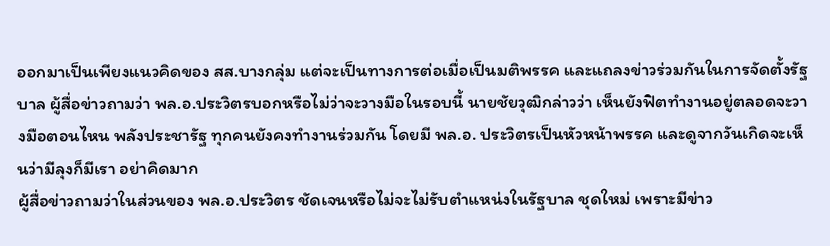ออกมาเป็นเพียงแนวคิดของ สส.บางกลุ่ม แต่จะเป็นทางการต่อเมื่อเป็นมติพรรค และแถลงข่าวร่วมกันในการจัดตั้งรัฐบาล ผู้สื่อข่าวถามว่า พล.อ.ประวิตรบอกหรือไม่ว่าจะวางมือในรอบนี้ นายชัยวุฒิกล่าวว่า เห็นยังฟิตทำงานอยู่ตลอดจะวางมือตอนไหน พลังประชารัฐ ทุกคนยังคงทำงานร่วมกัน โดยมี พล.อ. ประวิตรเป็นหัวหน้าพรรค และดูจากวันเกิดจะเห็นว่ามีลุงก็มีเรา อย่าคิดมาก
ผู้สื่อข่าวถามว่าในส่วนของ พล.อ.ประวิตร ชัดเจนหรือไม่จะไม่รับตำแหน่งในรัฐบาล ชุดใหม่ เพราะมีข่าว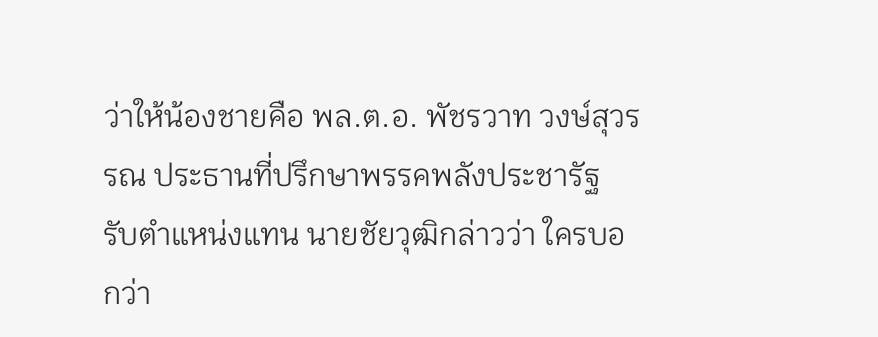ว่าให้น้องชายคือ พล.ต.อ. พัชรวาท วงษ์สุวรรณ ประธานที่ปรึกษาพรรคพลังประชารัฐ รับตำแหน่งแทน นายชัยวุฒิกล่าวว่า ใครบอกว่า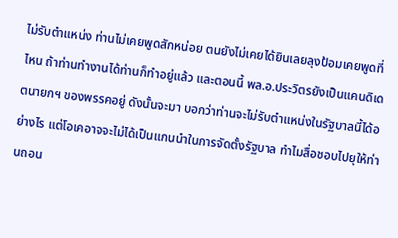ไม่รับตำแหน่ง ท่านไม่เคยพูดสักหน่อย ตนยังไม่เคยได้ยินเลยลุงป้อมเคยพูดที่ไหน ถ้าท่านทำงานได้ท่านก็ทำอยู่แล้ว และตอนนี้ พล.อ.ประวิตรยังเป็นแคนดิเดตนายกฯ ของพรรคอยู่ ดังนั้นจะมา บอกว่าท่านจะไม่รับตำแหน่งในรัฐบาลนี้ได้อย่างไร แต่โอเคอาจจะไม่ได้เป็นแกนนำในการจัดตั้งรัฐบาล ทำไมสื่อชอบไปยุให้ท่านถอน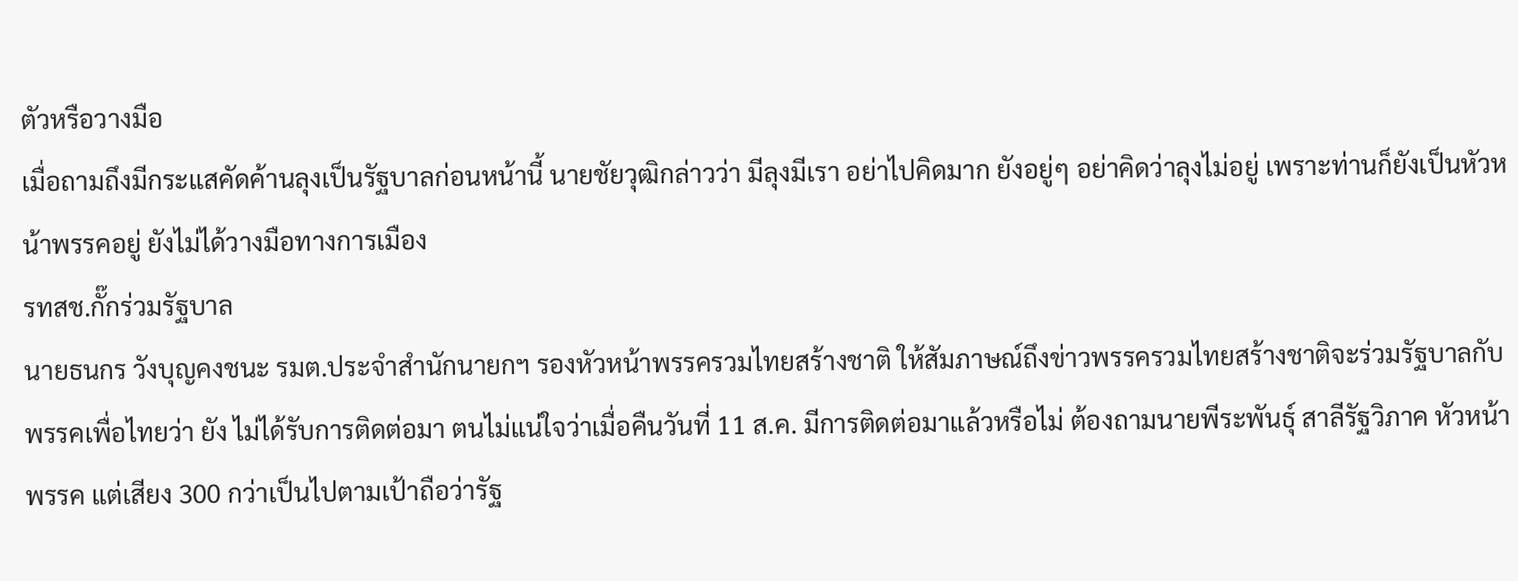ตัวหรือวางมือ
เมื่อถามถึงมีกระแสคัดค้านลุงเป็นรัฐบาลก่อนหน้านี้ นายชัยวุฒิกล่าวว่า มีลุงมีเรา อย่าไปคิดมาก ยังอยู่ๆ อย่าคิดว่าลุงไม่อยู่ เพราะท่านก็ยังเป็นหัวหน้าพรรคอยู่ ยังไม่ได้วางมือทางการเมือง
รทสช.กั๊กร่วมรัฐบาล
นายธนกร วังบุญคงชนะ รมต.ประจำสำนักนายกฯ รองหัวหน้าพรรครวมไทยสร้างชาติ ให้สัมภาษณ์ถึงข่าวพรรครวมไทยสร้างชาติจะร่วมรัฐบาลกับพรรคเพื่อไทยว่า ยัง ไม่ได้รับการติดต่อมา ตนไม่แน่ใจว่าเมื่อคืนวันที่ 11 ส.ค. มีการติดต่อมาแล้วหรือไม่ ต้องถามนายพีระพันธุ์ สาลีรัฐวิภาค หัวหน้าพรรค แต่เสียง 300 กว่าเป็นไปตามเป้าถือว่ารัฐ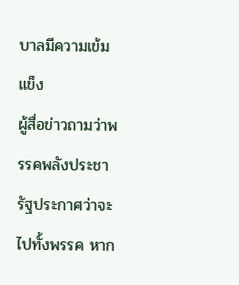บาลมีความเข้มแข็ง
ผู้สื่อข่าวถามว่าพรรคพลังประชารัฐประกาศว่าจะไปทั้งพรรค หาก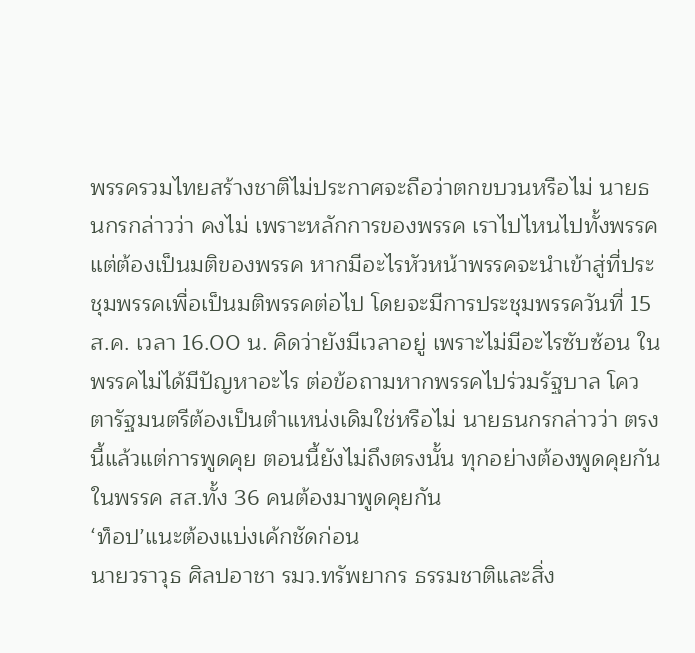พรรครวมไทยสร้างชาติไม่ประกาศจะถือว่าตกขบวนหรือไม่ นายธนกรกล่าวว่า คงไม่ เพราะหลักการของพรรค เราไปไหนไปทั้งพรรค แต่ต้องเป็นมติของพรรค หากมีอะไรหัวหน้าพรรคจะนำเข้าสู่ที่ประชุมพรรคเพื่อเป็นมติพรรคต่อไป โดยจะมีการประชุมพรรควันที่ 15 ส.ค. เวลา 16.00 น. คิดว่ายังมีเวลาอยู่ เพราะไม่มีอะไรซับซ้อน ในพรรคไม่ได้มีปัญหาอะไร ต่อข้อถามหากพรรคไปร่วมรัฐบาล โควตารัฐมนตรีต้องเป็นตำแหน่งเดิมใช่หรือไม่ นายธนกรกล่าวว่า ตรงนี้แล้วแต่การพูดคุย ตอนนี้ยังไม่ถึงตรงนั้น ทุกอย่างต้องพูดคุยกันในพรรค สส.ทั้ง 36 คนต้องมาพูดคุยกัน
‘ท็อป’แนะต้องแบ่งเค้กชัดก่อน
นายวราวุธ ศิลปอาชา รมว.ทรัพยากร ธรรมชาติและสิ่ง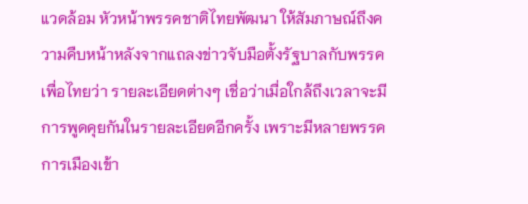แวดล้อม หัวหน้าพรรคชาติไทยพัฒนา ให้สัมภาษณ์ถึงความคืบหน้าหลังจากแถลงข่าวจับมือตั้งรัฐบาลกับพรรคเพื่อไทยว่า รายละเอียดต่างๆ เชื่อว่าเมื่อใกล้ถึงเวลาจะมีการพูดคุยกันในรายละเอียดอีกครั้ง เพราะมีหลายพรรคการเมืองเข้า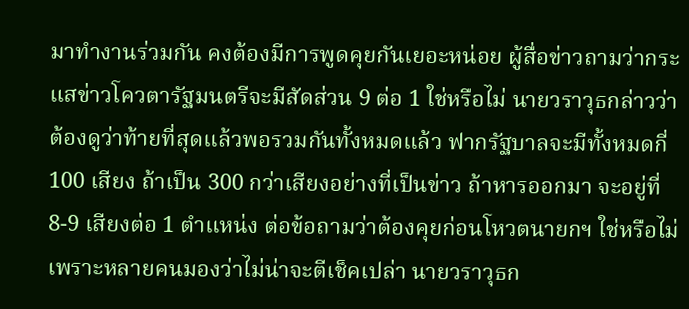มาทำงานร่วมกัน คงต้องมีการพูดคุยกันเยอะหน่อย ผู้สื่อข่าวถามว่ากระแสข่าวโควตารัฐมนตรีจะมีสัดส่วน 9 ต่อ 1 ใช่หรือไม่ นายวราวุธกล่าวว่า ต้องดูว่าท้ายที่สุดแล้วพอรวมกันทั้งหมดแล้ว ฟากรัฐบาลจะมีทั้งหมดกี่ 100 เสียง ถ้าเป็น 300 กว่าเสียงอย่างที่เป็นข่าว ถ้าหารออกมา จะอยู่ที่ 8-9 เสียงต่อ 1 ตำแหน่ง ต่อข้อถามว่าต้องคุยก่อนโหวตนายกฯ ใช่หรือไม่ เพราะหลายคนมองว่าไม่น่าจะตีเช็คเปล่า นายวราวุธก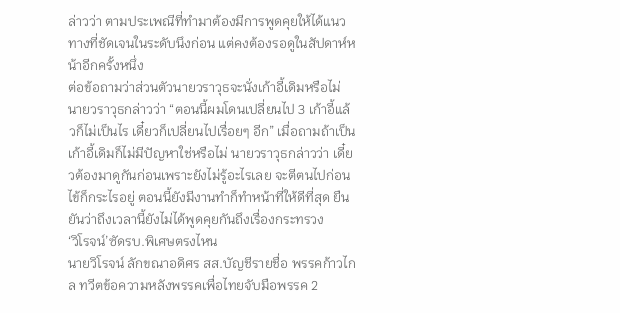ล่าวว่า ตามประเพณีที่ทำมาต้องมีการพูดคุยให้ได้แนวทางที่ชัดเจนในระดับนึงก่อน แต่คงต้องรอดูในสัปดาห์หน้าอีกครั้งหนึ่ง
ต่อข้อถามว่าส่วนตัวนายวราวุธจะนั่งเก้าอี้เดิมหรือไม่ นายวราวุธกล่าวว่า “ตอนนี้ผมโดนเปลี่ยนไป 3 เก้าอี้แล้วก็ไม่เป็นไร เดี๋ยวก็เปลี่ยนไปเรื่อยๆ อีก” เมื่อถามถ้าเป็นเก้าอี้เดิมก็ไม่มีปัญหาใช่หรือไม่ นายวราวุธกล่าวว่า เดี๋ยวต้องมาดูกันก่อนเพราะยังไม่รู้อะไรเลย จะตีตนไปก่อนไข้ก็กระไรอยู่ ตอนนี้ยังมีงานทำก็ทำหน้าที่ให้ดีที่สุด ยืนยันว่าถึงเวลานี้ยังไม่ได้พูดคุยกันถึงเรื่องกระทรวง
‘วิโรจน์’ซัดรบ.พิเศษตรงไหน
นายวิโรจน์ ลักขณาอดิศร สส.บัญชีรายชื่อ พรรคก้าวไกล ทวีตข้อความหลังพรรคเพื่อไทยจับมือพรรค 2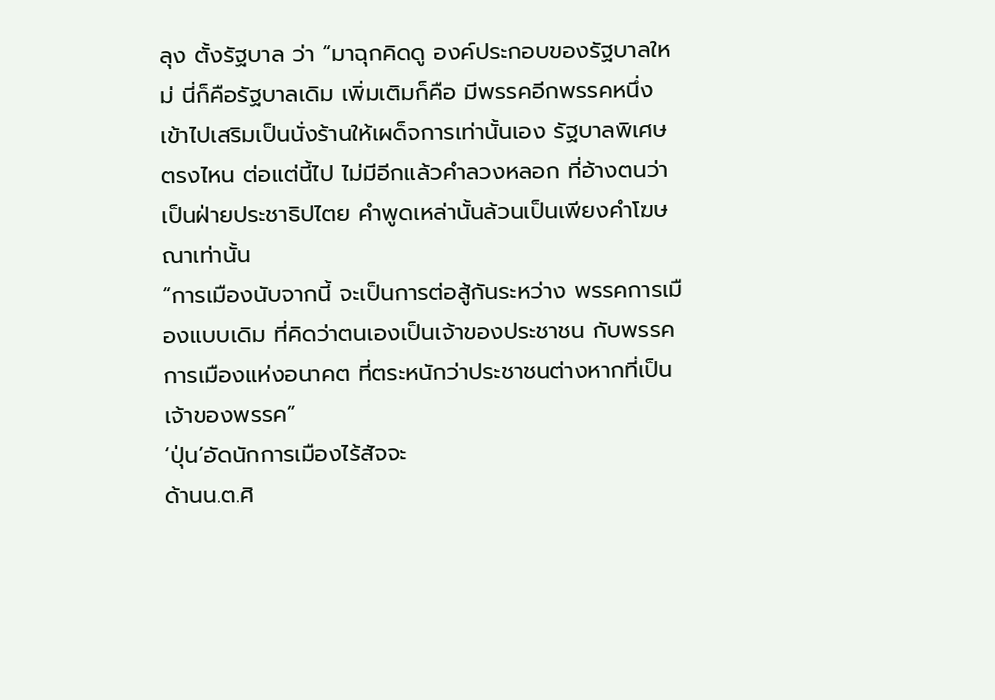ลุง ตั้งรัฐบาล ว่า “มาฉุกคิดดู องค์ประกอบของรัฐบาลใหม่ นี่ก็คือรัฐบาลเดิม เพิ่มเติมก็คือ มีพรรคอีกพรรคหนึ่งเข้าไปเสริมเป็นนั่งร้านให้เผด็จการเท่านั้นเอง รัฐบาลพิเศษตรงไหน ต่อแต่นี้ไป ไม่มีอีกแล้วคำลวงหลอก ที่อ้างตนว่า เป็นฝ่ายประชาธิปไตย คำพูดเหล่านั้นล้วนเป็นเพียงคำโฆษณาเท่านั้น
“การเมืองนับจากนี้ จะเป็นการต่อสู้กันระหว่าง พรรคการเมืองแบบเดิม ที่คิดว่าตนเองเป็นเจ้าของประชาชน กับพรรคการเมืองแห่งอนาคต ที่ตระหนักว่าประชาชนต่างหากที่เป็นเจ้าของพรรค”
‘ปุ่น’อัดนักการเมืองไร้สัจจะ
ด้านน.ต.ศิ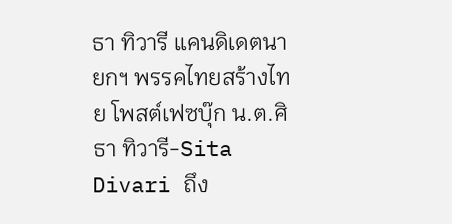ธา ทิวารี แคนดิเดตนายกฯ พรรคไทยสร้างไทย โพสต์เฟซบุ๊ก น.ต.ศิธา ทิวารี-Sita Divari ถึง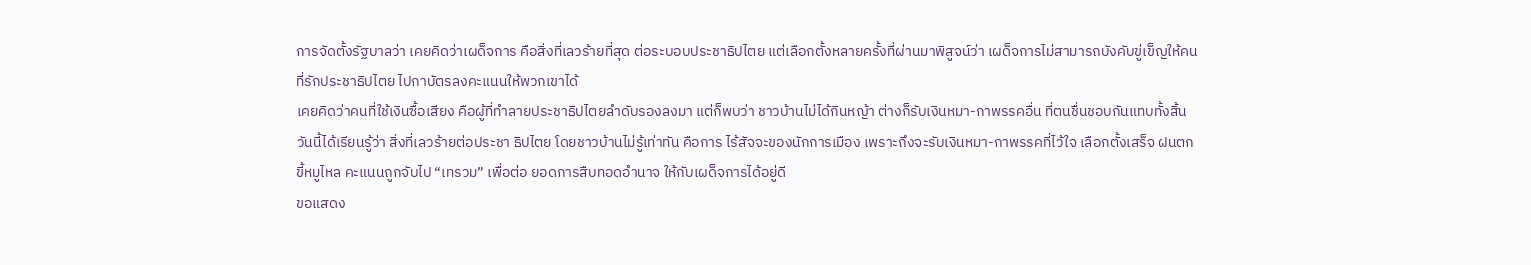การจัดตั้งรัฐบาลว่า เคยคิดว่าเผด็จการ คือสิ่งที่เลวร้ายที่สุด ต่อระบอบประชาธิปไตย แต่เลือกตั้งหลายครั้งที่ผ่านมาพิสูจน์ว่า เผด็จการไม่สามารถบังคับขู่เข็ญให้คนที่รักประชาธิปไตย ไปกาบัตรลงคะแนนให้พวกเขาได้
เคยคิดว่าคนที่ใช้เงินซื้อเสียง คือผู้ที่ทำลายประชาธิปไตยลำดับรองลงมา แต่ก็พบว่า ชาวบ้านไม่ได้กินหญ้า ต่างก็รับเงินหมา-กาพรรคอื่น ที่ตนชื่นชอบกันแทบทั้งสิ้น
วันนี้ได้เรียนรู้ว่า สิ่งที่เลวร้ายต่อประชา ธิปไตย โดยชาวบ้านไม่รู้เท่าทัน คือการ ไร้สัจจะของนักการเมือง เพราะถึงจะรับเงินหมา-กาพรรคที่ไว้ใจ เลือกตั้งเสร็จ ฝนตก ขี้หมูไหล คะแนนถูกจับไป “เทรวม” เพื่อต่อ ยอดการสืบทอดอำนาจ ให้กับเผด็จการได้อยู่ดี
ขอแสดง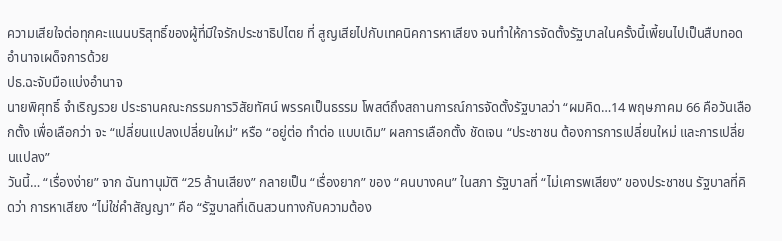ความเสียใจต่อทุกคะแนนบริสุทธิ์ของผู้ที่มีใจรักประชาธิปไตย ที่ สูญเสียไปกับเทคนิคการหาเสียง จนทำให้การจัดตั้งรัฐบาลในครั้งนี้เพี้ยนไปเป็นสืบทอดอำนาจเผด็จการด้วย
ปธ.ฉะจับมือแบ่งอำนาจ
นายพิศุทธิ์ จำเริญรวย ประธานคณะกรรมการวิสัยทัศน์ พรรคเป็นธรรม โพสต์ถึงสถานการณ์การจัดตั้งรัฐบาลว่า “ผมคิด…14 พฤษภาคม 66 คือวันเลือกตั้ง เพื่อเลือกว่า จะ “เปลี่ยนแปลงเปลี่ยนใหม่” หรือ “อยู่ต่อ ทำต่อ แบบเดิม” ผลการเลือกตั้ง ชัดเจน “ประชาชน ต้องการการเปลี่ยนใหม่ และการเปลี่ยนแปลง”
วันนี้… “เรื่องง่าย” จาก ฉันทานุมัติ “25 ล้านเสียง” กลายเป็น “เรื่องยาก” ของ “คนบางคน” ในสภา รัฐบาลที่ “ไม่เคารพเสียง” ของประชาชน รัฐบาลที่คิดว่า การหาเสียง “ไม่ใช่คำสัญญา” คือ “รัฐบาลที่เดินสวนทางกับความต้อง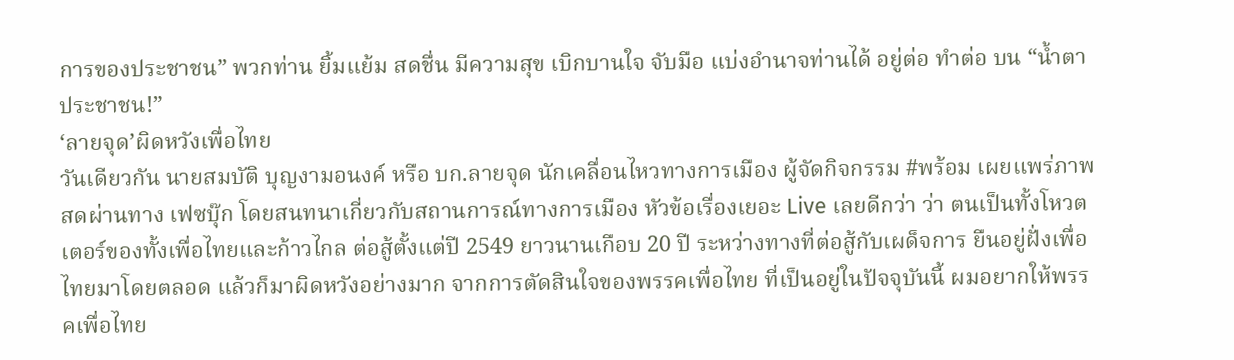การของประชาชน” พวกท่าน ยิ้มแย้ม สดชื่น มีความสุข เบิกบานใจ จับมือ แบ่งอำนาจท่านได้ อยู่ต่อ ทำต่อ บน “น้ำตา ประชาชน!”
‘ลายจุด’ผิดหวังเพื่อไทย
วันเดียวกัน นายสมบัติ บุญงามอนงค์ หรือ บก.ลายจุด นักเคลื่อนไหวทางการเมือง ผู้จัดกิจกรรม #พร้อม เผยแพร่ภาพสดผ่านทาง เฟซบุ๊ก โดยสนทนาเกี่ยวกับสถานการณ์ทางการเมือง หัวข้อเรื่องเยอะ Live เลยดีกว่า ว่า ตนเป็นทั้งโหวตเตอร์ของทั้งเพื่อไทยและก้าวไกล ต่อสู้ตั้งแต่ปี 2549 ยาวนานเกือบ 20 ปี ระหว่างทางที่ต่อสู้กับเผด็จการ ยืนอยู่ฝั่งเพื่อไทยมาโดยตลอด แล้วก็มาผิดหวังอย่างมาก จากการตัดสินใจของพรรคเพื่อไทย ที่เป็นอยู่ในปัจจุบันนี้ ผมอยากให้พรรคเพื่อไทย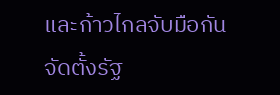และก้าวไกลจับมือกันจัดตั้งรัฐ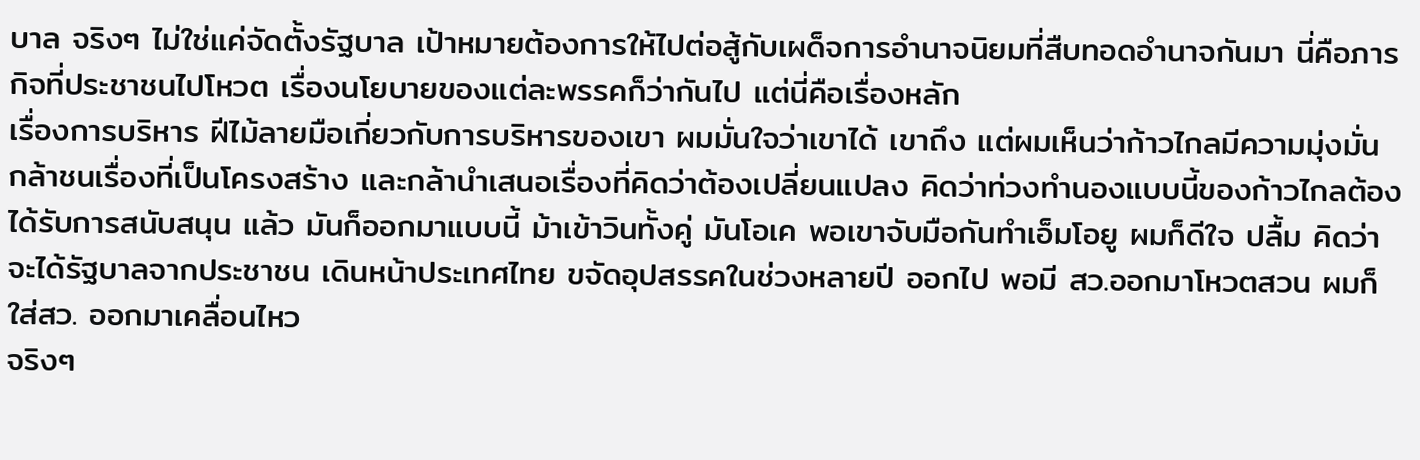บาล จริงๆ ไม่ใช่แค่จัดตั้งรัฐบาล เป้าหมายต้องการให้ไปต่อสู้กับเผด็จการอำนาจนิยมที่สืบทอดอำนาจกันมา นี่คือภารกิจที่ประชาชนไปโหวต เรื่องนโยบายของแต่ละพรรคก็ว่ากันไป แต่นี่คือเรื่องหลัก
เรื่องการบริหาร ฝีไม้ลายมือเกี่ยวกับการบริหารของเขา ผมมั่นใจว่าเขาได้ เขาถึง แต่ผมเห็นว่าก้าวไกลมีความมุ่งมั่น กล้าชนเรื่องที่เป็นโครงสร้าง และกล้านำเสนอเรื่องที่คิดว่าต้องเปลี่ยนแปลง คิดว่าท่วงทำนองแบบนี้ของก้าวไกลต้องได้รับการสนับสนุน แล้ว มันก็ออกมาแบบนี้ ม้าเข้าวินทั้งคู่ มันโอเค พอเขาจับมือกันทำเอ็มโอยู ผมก็ดีใจ ปลื้ม คิดว่าจะได้รัฐบาลจากประชาชน เดินหน้าประเทศไทย ขจัดอุปสรรคในช่วงหลายปี ออกไป พอมี สว.ออกมาโหวตสวน ผมก็ใส่สว. ออกมาเคลื่อนไหว
จริงๆ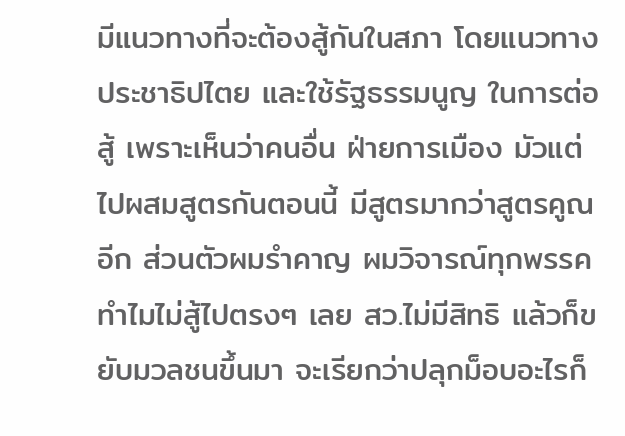มีแนวทางที่จะต้องสู้กันในสภา โดยแนวทางประชาธิปไตย และใช้รัฐธรรมนูญ ในการต่อสู้ เพราะเห็นว่าคนอื่น ฝ่ายการเมือง มัวแต่ไปผสมสูตรกันตอนนี้ มีสูตรมากว่าสูตรคูณอีก ส่วนตัวผมรำคาญ ผมวิจารณ์ทุกพรรค ทำไมไม่สู้ไปตรงๆ เลย สว.ไม่มีสิทธิ แล้วก็ขยับมวลชนขึ้นมา จะเรียกว่าปลุกม็อบอะไรก็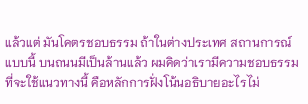แล้วแต่ มันโคตรชอบธรรม ถ้าในต่างประเทศ สถานการณ์แบบนี้ บนถนนมีเป็นล้านแล้ว ผมคิดว่าเรามีความชอบธรรมที่จะใช้แนวทางนี้ คือหลักการฝั่งโน้นอธิบายอะไรไม่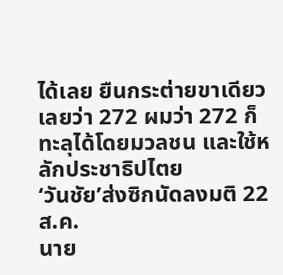ได้เลย ยืนกระต่ายขาเดียวเลยว่า 272 ผมว่า 272 ก็ทะลุได้โดยมวลชน และใช้หลักประชาธิปไตย
‘วันชัย’ส่งซิกนัดลงมติ 22 ส.ค.
นาย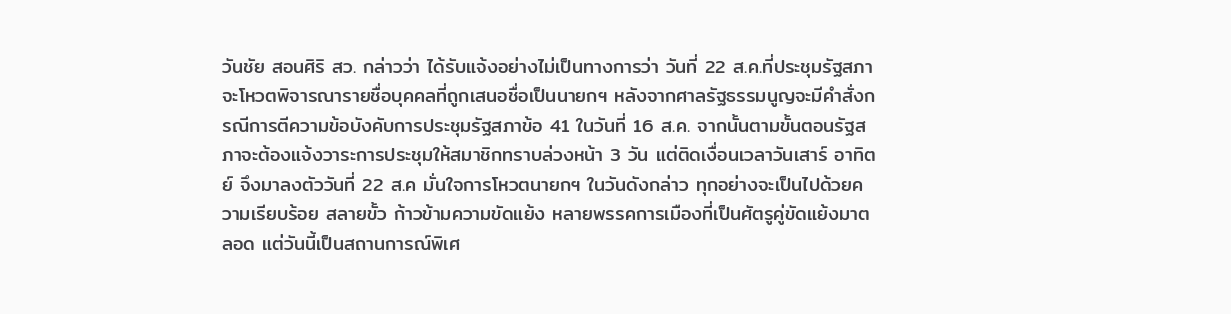วันชัย สอนศิริ สว. กล่าวว่า ได้รับแจ้งอย่างไม่เป็นทางการว่า วันที่ 22 ส.ค.ที่ประชุมรัฐสภาจะโหวตพิจารณารายชื่อบุคคลที่ถูกเสนอชื่อเป็นนายกฯ หลังจากศาลรัฐธรรมนูญจะมีคำสั่งกรณีการตีความข้อบังคับการประชุมรัฐสภาข้อ 41 ในวันที่ 16 ส.ค. จากนั้นตามขั้นตอนรัฐสภาจะต้องแจ้งวาระการประชุมให้สมาชิกทราบล่วงหน้า 3 วัน แต่ติดเงื่อนเวลาวันเสาร์ อาทิตย์ จึงมาลงตัววันที่ 22 ส.ค มั่นใจการโหวตนายกฯ ในวันดังกล่าว ทุกอย่างจะเป็นไปด้วยความเรียบร้อย สลายขั้ว ก้าวข้ามความขัดแย้ง หลายพรรคการเมืองที่เป็นศัตรูคู่ขัดแย้งมาตลอด แต่วันนี้เป็นสถานการณ์พิเศ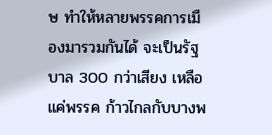ษ ทำให้หลายพรรคการเมืองมารวมกันได้ จะเป็นรัฐบาล 300 กว่าเสียง เหลือแค่พรรค ก้าวไกลกับบางพ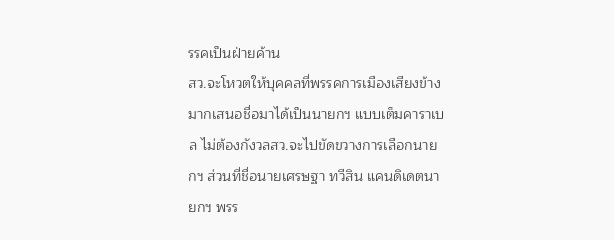รรคเป็นฝ่ายค้าน
สว.จะโหวตให้บุคคลที่พรรคการเมืองเสียงข้างมากเสนอชื่อมาได้เป็นนายกฯ แบบเต็มคาราเบล ไม่ต้องกังวลสว.จะไปขัดขวางการเลือกนายกฯ ส่วนที่ชื่อนายเศรษฐา ทวีสิน แคนดิเดตนายกฯ พรร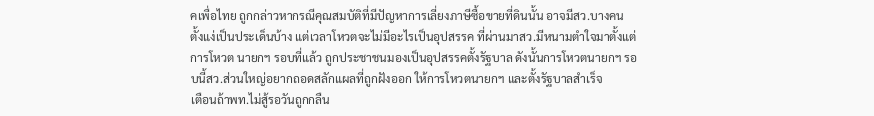คเพื่อไทย ถูกกล่าวหากรณีคุณสมบัติที่มีปัญหาการเลี่ยงภาษีซื้อขายที่ดินนั้น อาจมีสว.บางคน ตั้งแง่เป็นประเด็นบ้าง แต่เวลาโหวตจะไม่มีอะไรเป็นอุปสรรค ที่ผ่านมาสว.มีหนามตำใจมาตั้งแต่การโหวต นายกฯ รอบที่แล้ว ถูกประชาชนมองเป็นอุปสรรคตั้งรัฐบาล ดังนั้นการโหวตนายกฯ รอบนี้สว.ส่วนใหญ่อยากถอดสลักแผลที่ถูกฝังออก ให้การโหวตนายกฯ และตั้งรัฐบาลสำเร็จ
เตือนถ้าพท.ไม่สู้รอวันถูกกลืน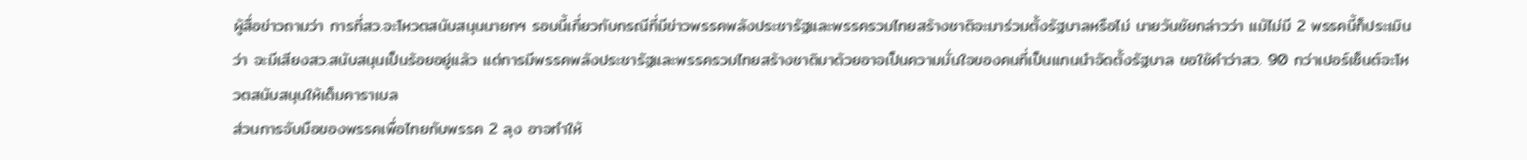ผู้สื่อข่าวถามว่า การที่สว.จะโหวตสนับสนุนนายกฯ รอบนี้เกี่ยวกับกรณีที่มีข่าวพรรคพลังประชารัฐและพรรครวมไทยสร้างชาติจะมาร่วมตั้งรัฐบาลหรือไม่ นายวันชัยกล่าวว่า แม้ไม่มี 2 พรรคนี้ก็ประเมินว่า จะมีเสียงสว.สนับสนุนเป็นร้อยอยู่แล้ว แต่การมีพรรคพลังประชารัฐและพรรครวมไทยสร้างชาติมาด้วยอาจเป็นความมั่นใจของคนที่เป็นแกนนำจัดตั้งรัฐบาล ขอใช้คำว่าสว. 90 กว่าเปอร์เซ็นต์จะโหวตสนับสนุนให้เต็มคาราเบล
ส่วนการจับมือของพรรคเพื่อไทยกับพรรค 2 ลุง อาจทำให้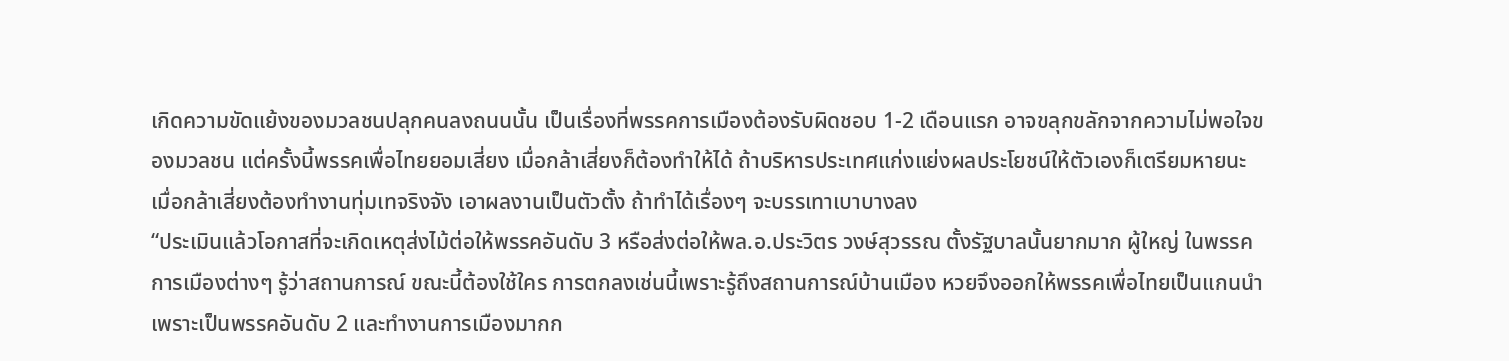เกิดความขัดแย้งของมวลชนปลุกคนลงถนนนั้น เป็นเรื่องที่พรรคการเมืองต้องรับผิดชอบ 1-2 เดือนแรก อาจขลุกขลักจากความไม่พอใจของมวลชน แต่ครั้งนี้พรรคเพื่อไทยยอมเสี่ยง เมื่อกล้าเสี่ยงก็ต้องทำให้ได้ ถ้าบริหารประเทศแก่งแย่งผลประโยชน์ให้ตัวเองก็เตรียมหายนะ เมื่อกล้าเสี่ยงต้องทำงานทุ่มเทจริงจัง เอาผลงานเป็นตัวตั้ง ถ้าทำได้เรื่องๆ จะบรรเทาเบาบางลง
“ประเมินแล้วโอกาสที่จะเกิดเหตุส่งไม้ต่อให้พรรคอันดับ 3 หรือส่งต่อให้พล.อ.ประวิตร วงษ์สุวรรณ ตั้งรัฐบาลนั้นยากมาก ผู้ใหญ่ ในพรรคการเมืองต่างๆ รู้ว่าสถานการณ์ ขณะนี้ต้องใช้ใคร การตกลงเช่นนี้เพราะรู้ถึงสถานการณ์บ้านเมือง หวยจึงออกให้พรรคเพื่อไทยเป็นแกนนำ เพราะเป็นพรรคอันดับ 2 และทำงานการเมืองมากก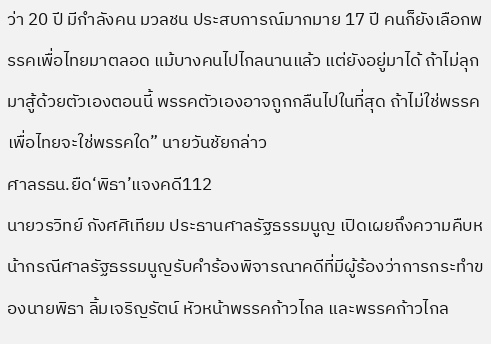ว่า 20 ปี มีกำลังคน มวลชน ประสบการณ์มากมาย 17 ปี คนก็ยังเลือกพรรคเพื่อไทยมาตลอด แม้บางคนไปไกลนานแล้ว แต่ยังอยู่มาได้ ถ้าไม่ลุกมาสู้ด้วยตัวเองตอนนี้ พรรคตัวเองอาจถูกกลืนไปในที่สุด ถ้าไม่ใช่พรรคเพื่อไทยจะใช่พรรคใด” นายวันชัยกล่าว
ศาลรธน.ยืด‘พิธา’แจงคดี112
นายวรวิทย์ กังศศิเทียม ประธานศาลรัฐธรรมนูญ เปิดเผยถึงความคืบหน้ากรณีศาลรัฐธรรมนูญรับคำร้องพิจารณาคดีที่มีผู้ร้องว่าการกระทำของนายพิธา ลิ้มเจริญรัตน์ หัวหน้าพรรคก้าวไกล และพรรคก้าวไกล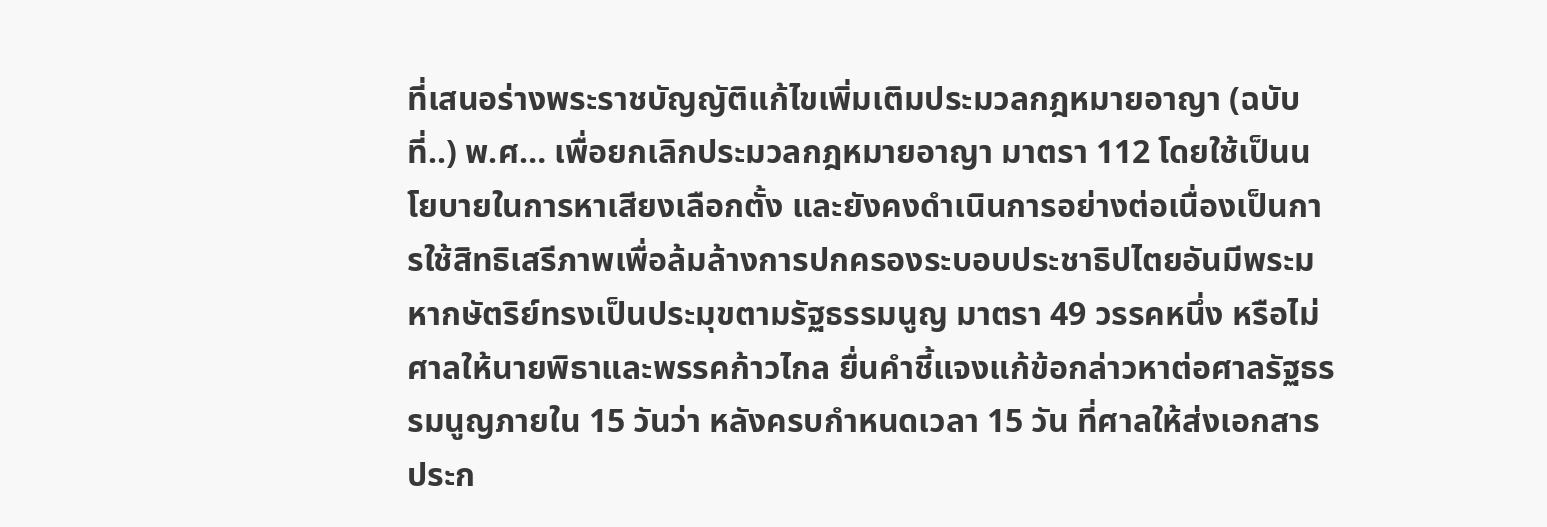ที่เสนอร่างพระราชบัญญัติแก้ไขเพิ่มเติมประมวลกฎหมายอาญา (ฉบับที่..) พ.ศ… เพื่อยกเลิกประมวลกฎหมายอาญา มาตรา 112 โดยใช้เป็นนโยบายในการหาเสียงเลือกตั้ง และยังคงดำเนินการอย่างต่อเนื่องเป็นการใช้สิทธิเสรีภาพเพื่อล้มล้างการปกครองระบอบประชาธิปไตยอันมีพระมหากษัตริย์ทรงเป็นประมุขตามรัฐธรรมนูญ มาตรา 49 วรรคหนึ่ง หรือไม่ ศาลให้นายพิธาและพรรคก้าวไกล ยื่นคำชี้แจงแก้ข้อกล่าวหาต่อศาลรัฐธรรมนูญภายใน 15 วันว่า หลังครบกำหนดเวลา 15 วัน ที่ศาลให้ส่งเอกสารประก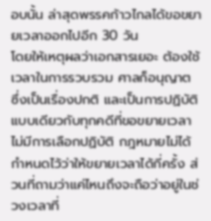อบนั้น ล่าสุดพรรคก้าวไกลได้ขอขยายเวลาออกไปอีก 30 วัน
โดยให้เหตุผลว่าเอกสารเยอะ ต้องใช้เวลาในการรวบรวม ศาลก็อนุญาต ซึ่งเป็นเรื่องปกติ และเป็นการปฏิบัติแบบเดียวกับทุกคดีที่ขอขยายเวลา ไม่มีการเลือกปฏิบัติ กฎหมายไม่ได้กำหนดไว้ว่าให้ขยายเวลาได้กี่ครั้ง ส่วนที่ถามว่าแค่ไหนถึงจะถือว่าอยู่ในช่วงเวลาที่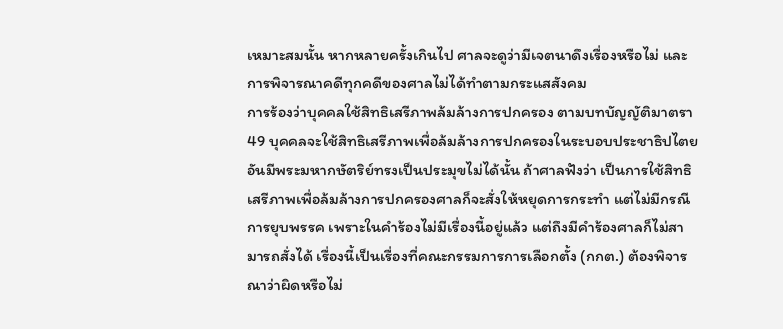เหมาะสมนั้น หากหลายครั้งเกินไป ศาลจะดูว่ามีเจตนาดึงเรื่องหรือไม่ และการพิจารณาคดีทุกคดีของศาลไม่ได้ทำตามกระแสสังคม
การร้องว่าบุคคลใช้สิทธิเสรีภาพล้มล้างการปกครอง ตามบทบัญญัติมาตรา 49 บุคคลจะใช้สิทธิเสรีภาพเพื่อล้มล้างการปกครองในระบอบประชาธิปไตยอันมีพระมหากษัตริย์ทรงเป็นประมุขไม่ได้นั้น ถ้าศาลฟังว่า เป็นการใช้สิทธิเสรีภาพเพื่อล้มล้างการปกครองศาลก็จะสั่งให้หยุดการกระทำ แต่ไม่มีกรณีการยุบพรรค เพราะในคำร้องไม่มีเรื่องนี้อยู่แล้ว แต่ถึงมีคำร้องศาลก็ไม่สามารถสั่งได้ เรื่องนี้เป็นเรื่องที่คณะกรรมการการเลือกตั้ง (กกต.) ต้องพิจารณาว่าผิดหรือไม่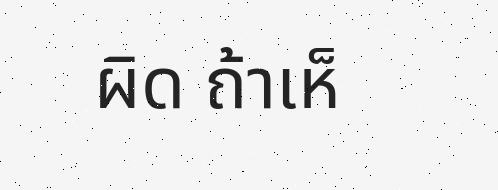ผิด ถ้าเห็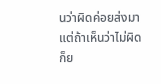นว่าผิดค่อยส่งมา แต่ถ้าเห็นว่าไม่ผิดก็ย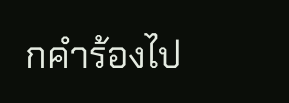กคำร้องไป